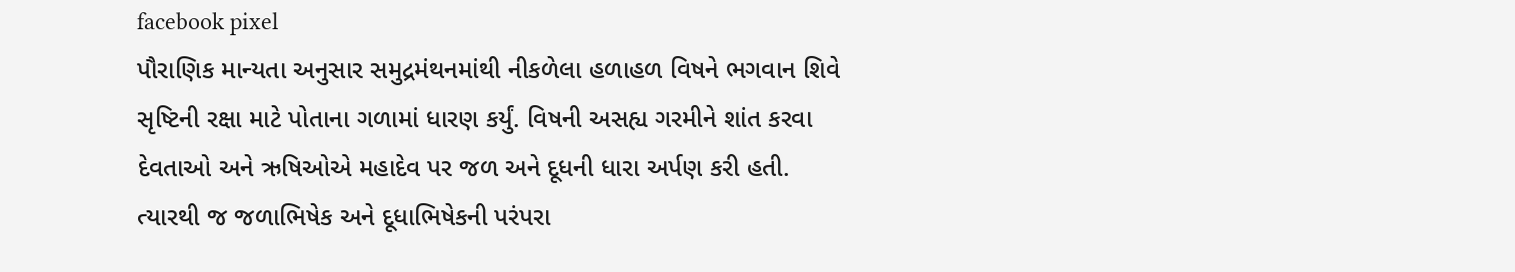facebook pixel
પૌરાણિક માન્યતા અનુસાર સમુદ્રમંથનમાંથી નીકળેલા હળાહળ વિષને ભગવાન શિવે સૃષ્ટિની રક્ષા માટે પોતાના ગળામાં ધારણ કર્યું. વિષની અસહ્ય ગરમીને શાંત કરવા દેવતાઓ અને ઋષિઓએ મહાદેવ પર જળ અને દૂધની ધારા અર્પણ કરી હતી. ત્યારથી જ જળાભિષેક અને દૂધાભિષેકની પરંપરા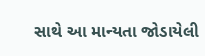સાથે આ માન્યતા જોડાયેલી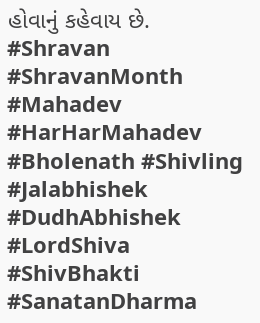હોવાનું કહેવાય છે. #Shravan #ShravanMonth #Mahadev #HarHarMahadev #Bholenath #Shivling #Jalabhishek #DudhAbhishek #LordShiva #ShivBhakti #SanatanDharma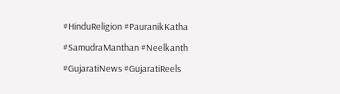#HinduReligion #PauranikKatha #SamudraManthan #Neelkanth #GujaratiNews #GujaratiReels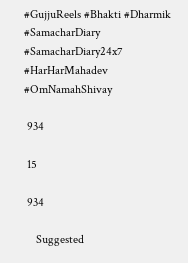#GujjuReels #Bhakti #Dharmik #SamacharDiary #SamacharDiary24x7 #HarHarMahadev #OmNamahShivay

 934

 15

 934

    Suggested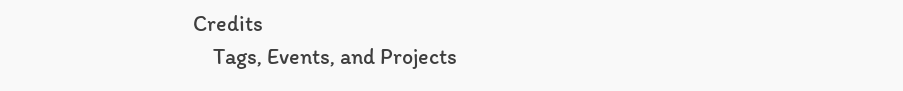Credits
    Tags, Events, and Projects